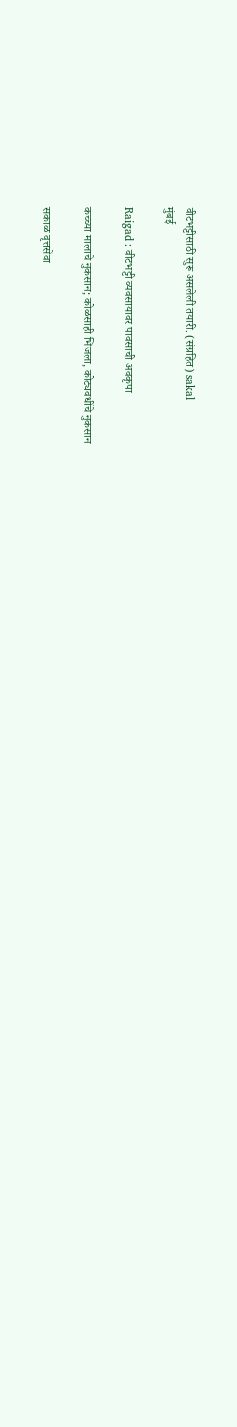वीटभट्टीसाठी सुरू असलेली तयारी. (संग्रहित) sakal
मुंबई

Raigad : वीटभट्टी व्यवसायावर पावसाची अवकृपा

कच्च्या मालाचे नुकसान; कोळसाही भिजला, कोट्यवधींचे नुकसान

सकाळ वृत्तसेवा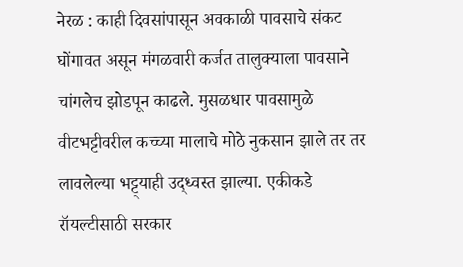नेरळ : काही दिवसांपासून अवकाळी पावसाचे संकट घोंगावत असून मंगळवारी कर्जत तालुक्‍याला पावसाने चांगलेच झोडपून काढले. मुसळधार पावसामुळे वीटभट्टीवरील कच्च्या मालाचे मोठे नुकसान झाले तर तर लावलेल्या भट्ट्याही उद्‌ध्वस्‍त झाल्‍या. एकीकडे रॉयल्टीसाठी सरकार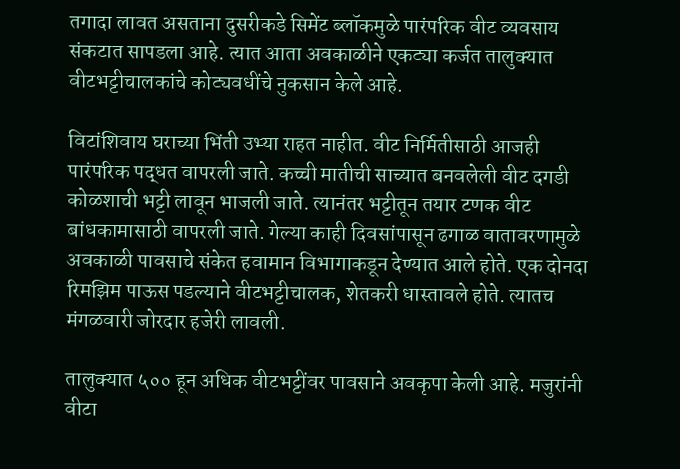तगादा लावत असताना दुसरीकडे सिमेंट ब्लॉकमुळे पारंपरिक वीट व्यवसाय संकटात सापडला आहे. त्‍यात आता अवकाळीने एकट्या कर्जत तालुक्यात वीटभट्टीचालकांचे कोट्यवधींचे नुकसान केले आहे.

विटांशिवाय घराच्या भिंती उभ्या राहत नाहीत. वीट निर्मितीसाठी आजही पारंपरिक पद्धत वापरली जाते. कच्ची मातीची साच्यात बनवलेली वीट दगडी कोळशाची भट्टी लावून भाजली जाते. त्यानंतर भट्टीतून तयार टणक वीट बांधकामासाठी वापरली जाते. गेल्‍या काही दिवसांपासून ढगाळ वातावरणामुळे अवकाळी पावसाचे संकेत हवामान विभागाकडून देण्यात आले होते. एक दोनदा रिमझिम पाऊस पडल्‍याने वीटभट्टीचालक, शेतकरी धास्तावले होते. त्यातच मंगळवारी जोरदार हजेरी लावली.

तालुक्यात ५०० हून अधिक वीटभट्टींवर पावसाने अवकृपा केली आहे. मजुरांनी वीटा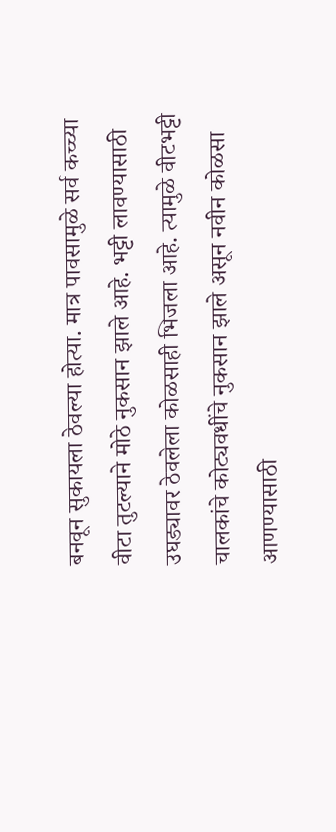बनवून सुकायला ठेवल्‍या होत्‍या. मात्र पावसामुळे सर्व कच्च्या वीटा तुटल्‍याने मोठे नुकसान झाले आहे. भट्टी लावण्यासाठी उघड्यावर ठेवलेला कोळसाही भिजला आहे. त्‍यामुळे वीटभट्टी चालकांचे कोट्यवधींचे नुकसान झाले असून नवीन कोळसा आणण्यासाठी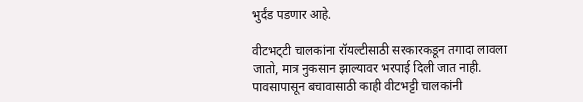भुर्दंड पडणार आहे.

वीटभट्‌टी चालकांना रॉयल्‍टीसाठी सरकारकडून तगादा लावला जातो, मात्र नुकसान झाल्यावर भरपाई दिली जात नाही. पावसापासून बचावासाठी काही वीटभट्टी चालकांनी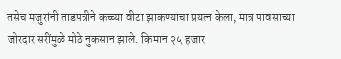तसेच मजुरांनी ताडपत्रीने कच्च्या वीटा झाकण्याचा प्रयत्‍न केला, मात्र पावसाच्या जोरदार सरींमुळे मोठे नुकसान झाले. किमान २५ हजार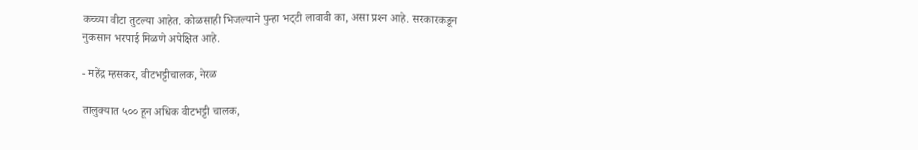कच्च्या वीटा तुटल्‍या आहेत. कोळसाही भिजल्‍याने पुन्हा भट्‌टी लावावी का, असा प्रश्‍न आहे. सरकारकडून नुकसान भरपाई मिळणे अपेक्षित आहे.

- महेंद्र म्हसकर, वीटभट्टीचालक, नेरळ

तालुक्यात ५०० हून अधिक वीटभट्टी चालक,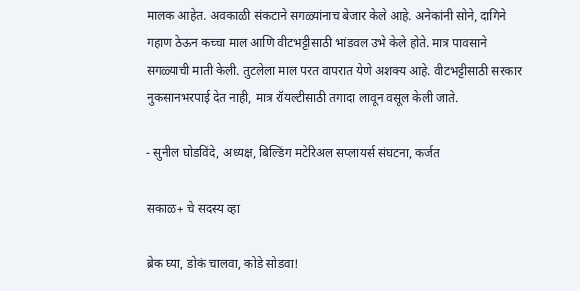मालक आहेत. अवकाळी संकटाने सगळ्यांनाच बेजार केले आहे. अनेकांनी सोने, दागिने गहाण ठेऊन कच्चा माल आणि वीटभट्टीसाठी भांडवल उभे केले होते. मात्र पावसाने सगळ्याची माती केली. तुटलेला माल परत वापरात येणे अशक्य आहे. वीटभट्टीसाठी सरकार नुकसानभरपाई देत नाही, मात्र रॉयल्टीसाठी तगादा लावून वसूल केली जाते.

- सुनील घोडविंदे, अध्यक्ष, बिल्डिंग मटेरिअल सप्लायर्स संघटना, कर्जत

सकाळ+ चे सदस्य व्हा

ब्रेक घ्या, डोकं चालवा, कोडे सोडवा!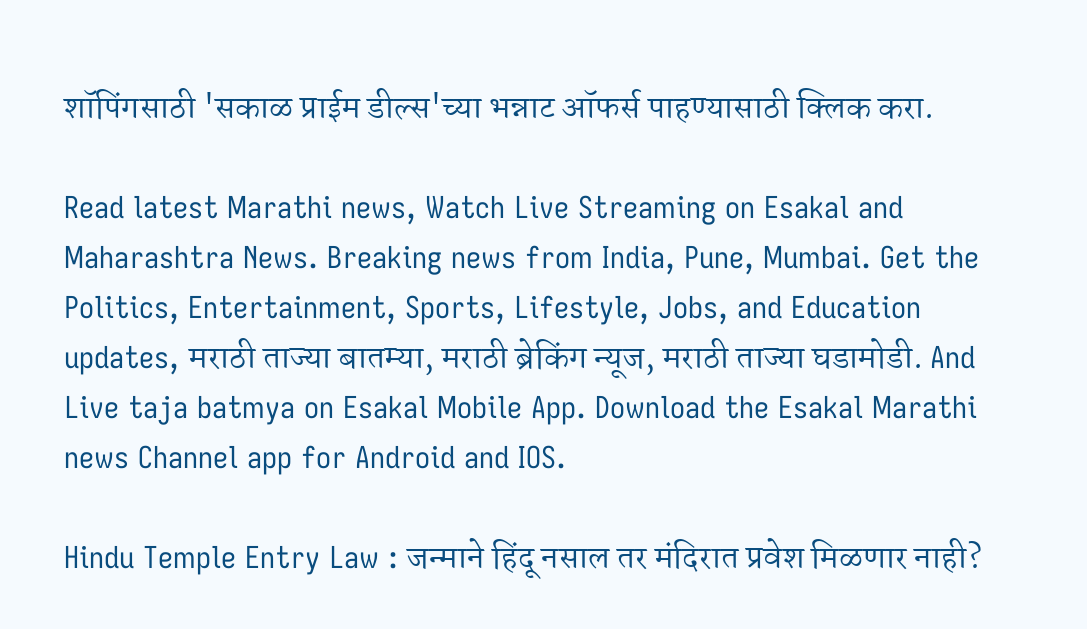शॉपिंगसाठी 'सकाळ प्राईम डील्स'च्या भन्नाट ऑफर्स पाहण्यासाठी क्लिक करा.

Read latest Marathi news, Watch Live Streaming on Esakal and Maharashtra News. Breaking news from India, Pune, Mumbai. Get the Politics, Entertainment, Sports, Lifestyle, Jobs, and Education updates, मराठी ताज्या बातम्या, मराठी ब्रेकिंग न्यूज, मराठी ताज्या घडामोडी. And Live taja batmya on Esakal Mobile App. Download the Esakal Marathi news Channel app for Android and IOS.

Hindu Temple Entry Law : जन्माने हिंदू नसाल तर मंदिरात प्रवेश मिळणार नाही?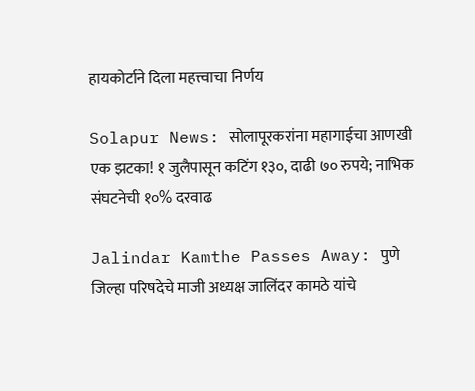हायकोर्टाने दिला महत्त्वाचा निर्णय

Solapur News: सोलापूरकरांना महागाईचा आणखी एक झटका! १ जुलैपासून कटिंग १३०, दाढी ७० रुपये; नाभिक संघटनेची १०% दरवाढ

Jalindar Kamthe Passes Away: पुणे जिल्हा परिषदेचे माजी अध्यक्ष जालिंदर कामठे यांचे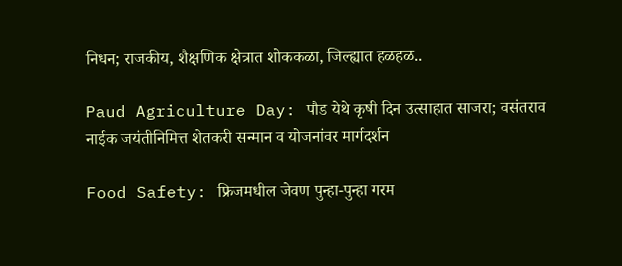निधन; राजकीय, शैक्षणिक क्षेत्रात शोककळा, जिल्ह्यात हळहळ..

Paud Agriculture Day: पौड येथे कृषी दिन उत्साहात साजरा; वसंतराव नाईक जयंतीनिमित्त शेतकरी सन्मान व योजनांवर मार्गदर्शन

Food Safety: फ्रिजमधील जेवण पुन्हा-पुन्हा गरम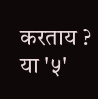करताय ? या '५'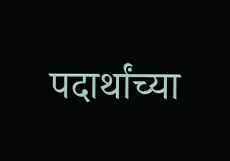पदार्थांच्या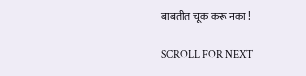बाबतीत चूक करू नका !

SCROLL FOR NEXT